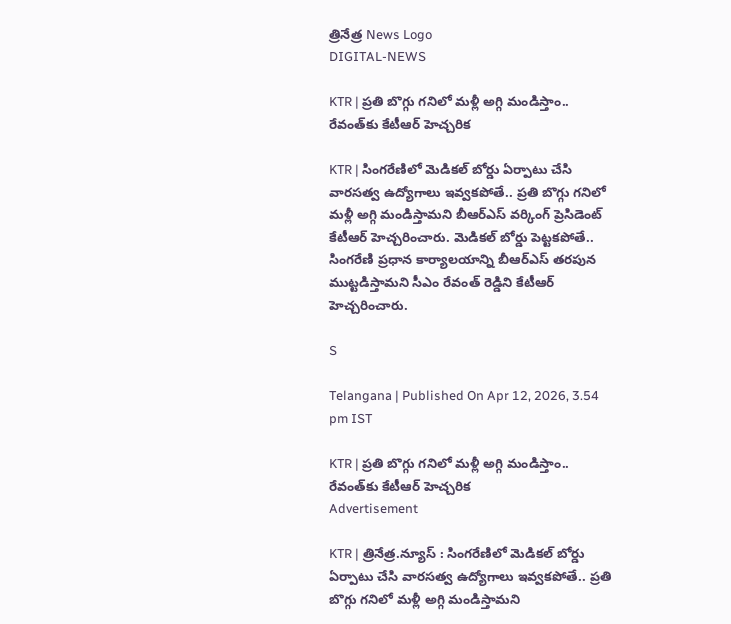త్రినేత్ర News Logo
DIGITAL-NEWS

KTR | ప్ర‌తి బొగ్గు గ‌నిలో మ‌ళ్లీ అగ్గి మండిస్తాం.. రేవంత్‌కు కేటీఆర్ హెచ్చ‌రిక‌

KTR | సింగ‌రేణిలో మెడిక‌ల్ బోర్డు ఏర్పాటు చేసి వార‌స‌త్వ ఉద్యోగాలు ఇవ్వ‌క‌పోతే.. ప్ర‌తి బొగ్గు గ‌నిలో మ‌ళ్లీ అగ్గి మండిస్తామ‌ని బీఆర్ఎస్ వ‌ర్కింగ్ ప్రెసిడెంట్ కేటీఆర్ హెచ్చ‌రించారు. మెడిక‌ల్ బోర్డు పెట్ట‌క‌పోతే.. సింగ‌రేణి ప్ర‌ధాన కార్యాల‌యాన్ని బీఆర్ఎస్ త‌ర‌పున ముట్టడిస్తామ‌ని సీఎం రేవంత్ రెడ్డిని కేటీఆర్ హెచ్చ‌రించారు.

S

Telangana | Published On Apr 12, 2026, 3.54 pm IST

KTR | ప్ర‌తి బొగ్గు గ‌నిలో మ‌ళ్లీ అగ్గి మండిస్తాం.. రేవంత్‌కు కేటీఆర్ హెచ్చ‌రిక‌
Advertisement

KTR | త్రినేత్ర‌.న్యూస్ : సింగ‌రేణిలో మెడిక‌ల్ బోర్డు ఏర్పాటు చేసి వార‌స‌త్వ ఉద్యోగాలు ఇవ్వ‌క‌పోతే.. ప్ర‌తి బొగ్గు గ‌నిలో మ‌ళ్లీ అగ్గి మండిస్తామ‌ని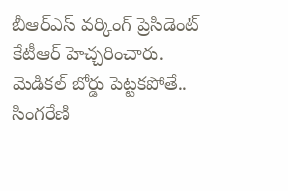బీఆర్ఎస్ వ‌ర్కింగ్ ప్రెసిడెంట్ కేటీఆర్ హెచ్చ‌రించారు. మెడిక‌ల్ బోర్డు పెట్ట‌క‌పోతే.. సింగ‌రేణి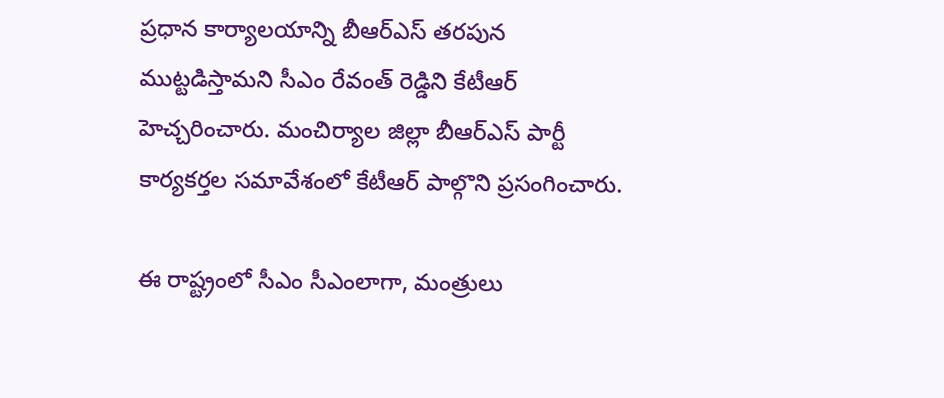ప్ర‌ధాన కార్యాల‌యాన్ని బీఆర్ఎస్ త‌ర‌పున ముట్టడిస్తామ‌ని సీఎం రేవంత్ రెడ్డిని కేటీఆర్ హెచ్చ‌రించారు. మంచిర్యాల జిల్లా బీఆర్ఎస్ పార్టీ కార్య‌క‌ర్త‌ల స‌మావేశంలో కేటీఆర్ పాల్గొని ప్ర‌సంగించారు.

ఈ రాష్ట్రంలో సీఎం సీఎంలాగా, మంత్రులు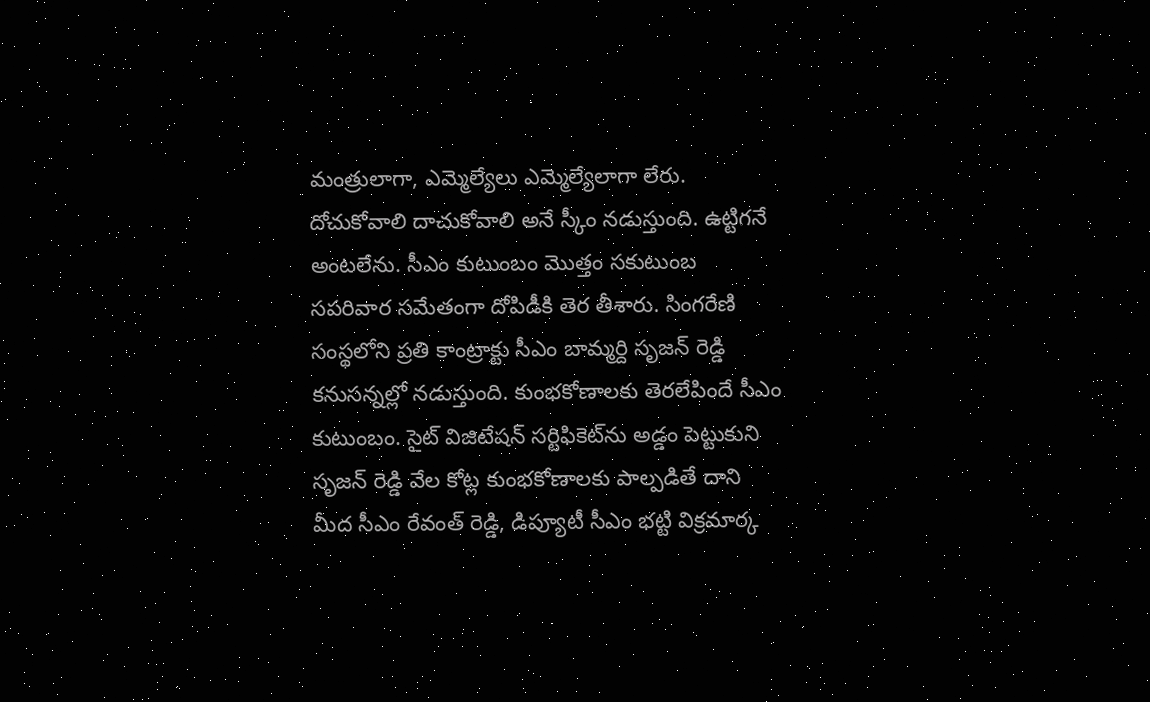మంత్రులాగా, ఎమ్మెల్యేలు ఎమ్మెల్యేలాగా లేరు. దోచుకోవాలి దాచుకోవాలి అనే స్కీం న‌డుస్తుంది. ఉట్టిగ‌నే అంట‌లేను. సీఎం కుటుంబం మొత్తం స‌కుటుంబ స‌ప‌రివార స‌మేతంగా దోపిడీకి తెర తీశారు. సింగ‌రేణి సంస్థలోని ప్ర‌తి కాంట్రాక్టు సీఎం బామ్మ‌ర్ది సృజ‌న్ రెడ్డి క‌నుస‌న్న‌ల్లో న‌డుస్తుంది. కుంభ‌కోణాల‌కు తెర‌లేపిందే సీఎం కుటుంబం. సైట్ విజిటేష‌న్ స‌ర్టిఫికెట్‌ను అడ్డం పెట్టుకుని సృజన్ రెడ్డి వేల కోట్ల కుంభ‌కోణాల‌కు పాల్ప‌డితే దాని మీద సీఎం రేవంత్ రెడ్డి, డిప్యూటీ సీఎం భ‌ట్టి విక్ర‌మార్క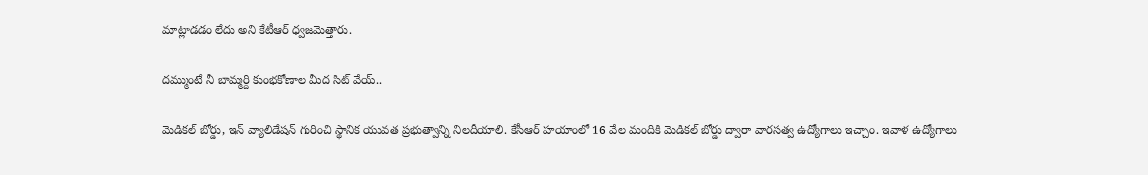మాట్లాడ‌డం లేదు అని కేటీఆర్ ధ్వ‌జ‌మెత్తారు.

ద‌మ్ముంటే నీ బామ్మ‌ర్ది కుంభ‌కోణాల మీద సిట్ వేయ్..

మెడిక‌ల్ బోర్డు, ఇన్ వ్యాలిడేష‌న్ గురించి స్థానిక యువ‌త ప్ర‌భుత్వాన్ని నిల‌దీయాలి. కేసీఆర్ హ‌యాంలో 16 వేల మందికి మెడిక‌ల్ బోర్డు ద్వారా వార‌స‌త్వ ఉద్యోగాలు ఇచ్చాం. ఇవాళ ఉద్యోగాలు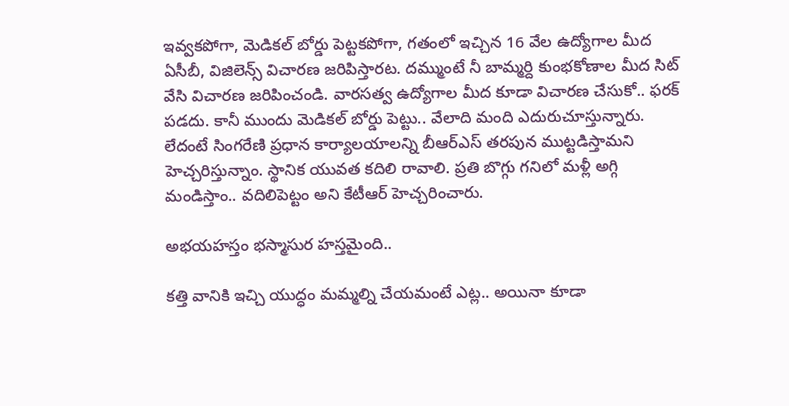ఇవ్వ‌క‌పోగా, మెడిక‌ల్ బోర్డు పెట్ట‌క‌పోగా, గ‌తంలో ఇచ్చిన 16 వేల ఉద్యోగాల మీద ఏసీబీ, విజిలెన్స్ విచార‌ణ జ‌రిపిస్తార‌ట‌. ద‌మ్ముంటే నీ బామ్మ‌ర్ది కుంభ‌కోణాల మీద సిట్ వేసి విచార‌ణ జ‌రిపించండి. వార‌స‌త్వ ఉద్యోగాల మీద కూడా విచార‌ణ చేసుకో.. ఫ‌ర‌క్ ప‌డ‌దు. కానీ ముందు మెడిక‌ల్ బోర్డు పెట్టు.. వేలాది మంది ఎదురుచూస్తున్నారు. లేదంటే సింగ‌రేణి ప్ర‌ధాన కార్యాల‌యాల‌న్ని బీఆర్ఎస్ త‌ర‌పున ముట్ట‌డిస్తామ‌ని హెచ్చ‌రిస్తున్నాం. స్థానిక యువ‌త‌ క‌దిలి రావాలి. ప్ర‌తి బొగ్గు గ‌నిలో మ‌ళ్లీ అగ్గి మండిస్తాం.. వ‌దిలిపెట్టం అని కేటీఆర్ హెచ్చ‌రించారు.

అభ‌య‌హ‌స్తం భ‌స్మాసుర హ‌స్త‌మైంది..

క‌త్తి వానికి ఇచ్చి యుద్ధం మ‌మ్మ‌ల్ని చేయ‌మంటే ఎట్ల‌.. అయినా కూడా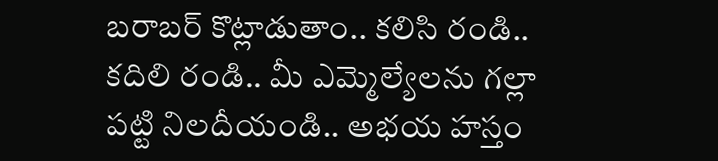బ‌రాబ‌ర్ కొట్లాడుతాం.. క‌లిసి రండి.. క‌దిలి రండి.. మీ ఎమ్మెల్యేల‌ను గ‌ల్లా ప‌ట్టి నిల‌దీయండి.. అభ‌య హ‌స్తం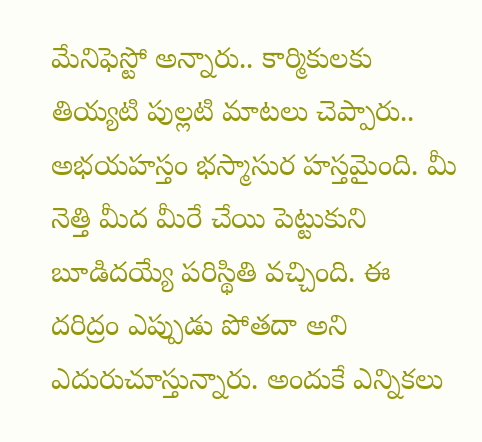మేనిఫెస్టో అన్నారు.. కార్మికుల‌కు తియ్య‌టి పుల్ల‌టి మాట‌లు చెప్పారు.. అభ‌య‌హ‌స్తం భ‌స్మాసుర హ‌స్త‌మైంది. మీ నెత్తి మీద మీరే చేయి పెట్టుకుని బూడిద‌య్యే ప‌రిస్థితి వ‌చ్చింది. ఈ ద‌రిద్రం ఎప్పుడు పోత‌దా అని ఎదురుచూస్తున్నారు. అందుకే ఎన్నిక‌లు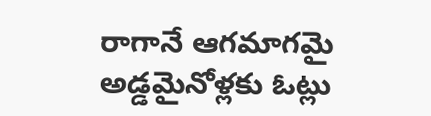రాగానే ఆగ‌మాగ‌మై అడ్డ‌మైనోళ్ల‌కు ఓట్లు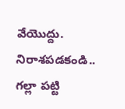వేయొద్దు. నిరాశ‌ప‌డ‌కండి.. గ‌ల్లా ప‌ట్టి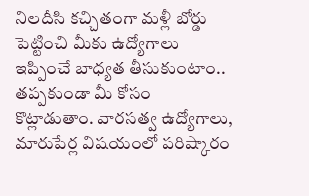నిల‌దీసి క‌చ్చితంగా మ‌ళ్లీ బోర్డు పెట్టించి మీకు ఉద్యోగాలు ఇప్పించే బాధ్య‌త తీసుకుంటాం.. త‌ప్ప‌కుండా మీ కోసం కొట్లాడుతాం. వార‌స‌త్వ ఉద్యోగాలు, మారుపేర్ల విష‌యంలో ప‌రిష్కారం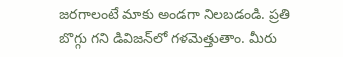జ‌ర‌గాలంటే మాకు అండ‌గా నిల‌బ‌డండి. ప్ర‌తి బొగ్గు గ‌ని డివిజ‌న్‌లో గ‌ళ‌మెత్తుతాం. మీరు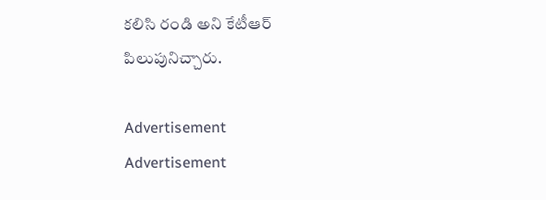క‌లిసి రండి అని కేటీఆర్ పిలుపునిచ్చారు.

Advertisement
Advertisement